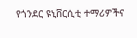የጎንደር ዩኒቨርሲቲ ተማሪዎችና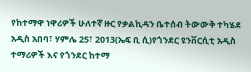የከተማዋ ነዋሪዎች ሁለተኛ ዙር የቃልኪዳን ቤተሰብ ትውውቅ ተካሄደ
አዲስ አበባ፣ ሃምሌ 25፣ 2013(ኤፍ ቢ ሲ)የጎንደር ዩንቨርሲቲ አዲስ ተማሪዎች እና የጎንደር ከተማ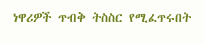ነዋሪዎች ጥብቅ ትስስር የሚፈጥሩበት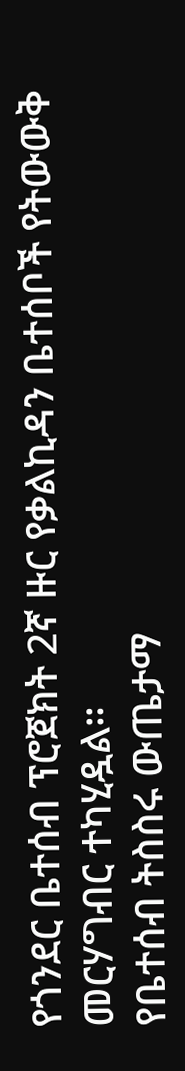የጎንደር ቤተሰብ ፕሮጀክት 2ኛ ዙር የቃልኪዳን ቤተሰቦች የትውውቅ መርሃግብር ተካሂዷል።
የቤተሰብ ትስስሩ ውጤታማ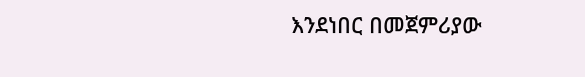እንደነበር በመጀምሪያው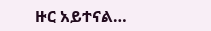ዙር አይተናል…